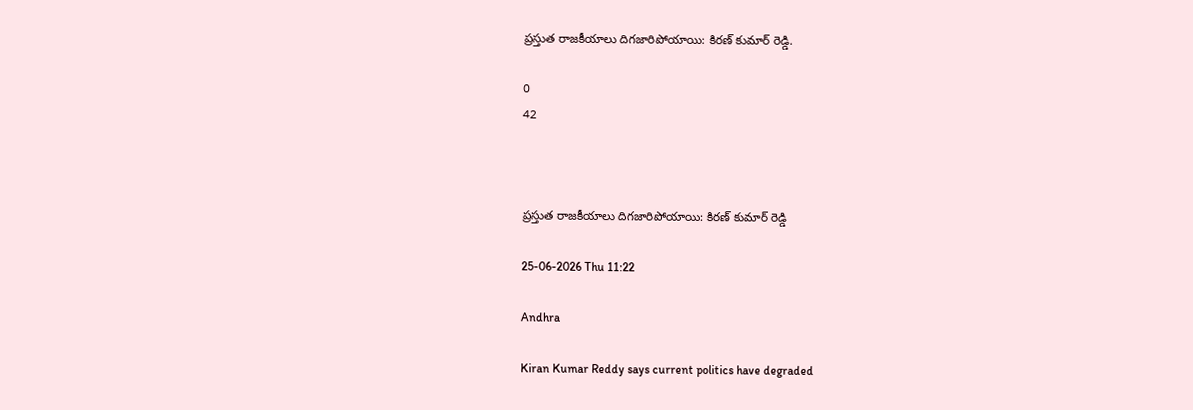ప్రస్తుత రాజకీయాలు దిగజారిపోయాయి: కిరణ్ కుమార్ రెడ్డి.

0
42



ప్రస్తుత రాజకీయాలు దిగజారిపోయాయి: కిరణ్ కుమార్ రెడ్డి

25-06-2026 Thu 11:22

Andhra

Kiran Kumar Reddy says current politics have degraded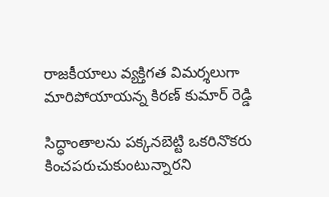రాజకీయాలు వ్యక్తిగత విమర్శలుగా మారిపోయాయన్న కిరణ్ కుమార్ రెడ్డి

సిద్ధాంతాలను పక్కనబెట్టి ఒకరినొకరు కించపరుచుకుంటున్నారని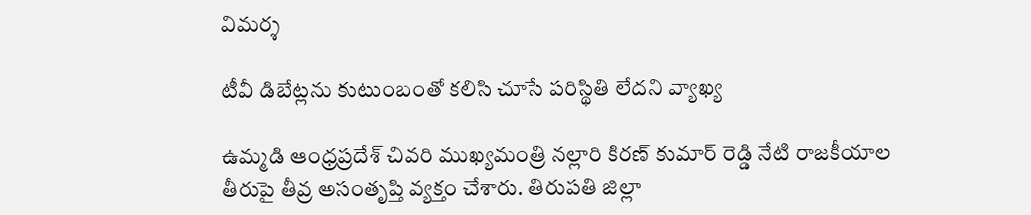విమర్శ

టీవీ డిబేట్లను కుటుంబంతో కలిసి చూసే పరిస్థితి లేదని వ్యాఖ్య

ఉమ్మడి ఆంధ్రప్రదేశ్ చివరి ముఖ్యమంత్రి నల్లారి కిరణ్ కుమార్ రెడ్డి నేటి రాజకీయాల తీరుపై తీవ్ర అసంతృప్తి వ్యక్తం చేశారు. తిరుపతి జిల్లా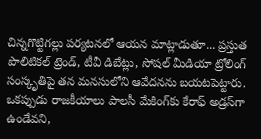చిన్నగొట్టిగల్లు పర్యటనలో ఆయన మాట్లాడుతూ... ప్రస్తుత పొలిటికల్ ట్రెండ్, టీవీ డిబేట్లు, సోషల్ మీడియా ట్రోలింగ్ సంస్కృతిపై తన మనసులోని ఆవేదనను బయటపెట్టారు. ఒకప్పుడు రాజకీయాలు పాలసీ మేకింగ్‌కు కేరాఫ్ అడ్రస్‌గా ఉండేవని,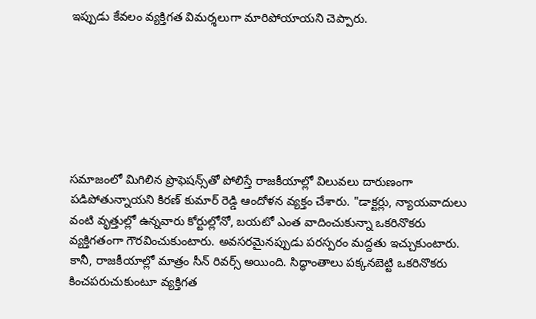ఇప్పుడు కేవలం వ్యక్తిగత విమర్శలుగా మారిపోయాయని చెప్పారు.







సమాజంలో మిగిలిన ప్రొఫెషన్స్‌తో పోలిస్తే రాజకీయాల్లో విలువలు దారుణంగా పడిపోతున్నాయని కిరణ్ కుమార్ రెడ్డి ఆందోళన వ్యక్తం చేశారు. "డాక్టర్లు, న్యాయవాదులు వంటి వృత్తుల్లో ఉన్నవారు కోర్టుల్లోనో, బయటో ఎంత వాదించుకున్నా ఒకరినొకరు వ్యక్తిగతంగా గౌరవించుకుంటారు. అవసరమైనప్పుడు పరస్పరం మద్దతు ఇచ్చుకుంటారు. కానీ, రాజకీయాల్లో మాత్రం సీన్ రివర్స్ అయింది. సిద్ధాంతాలు పక్కనబెట్టి ఒకరినొకరు కించపరుచుకుంటూ వ్యక్తిగత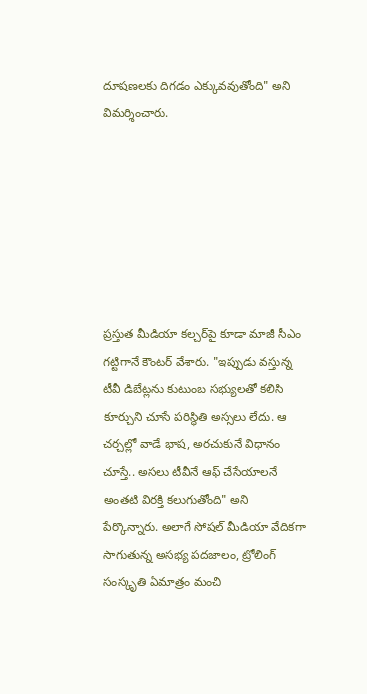దూషణలకు దిగడం ఎక్కువవుతోంది" అని విమర్శించారు.







ప్రస్తుత మీడియా కల్చర్‌పై కూడా మాజీ సీఎం గట్టిగానే కౌంటర్ వేశారు. "ఇప్పుడు వస్తున్న టీవీ డిబేట్లను కుటుంబ సభ్యులతో కలిసి కూర్చుని చూసే పరిస్థితి అస్సలు లేదు. ఆ చర్చల్లో వాడే భాష, అరచుకునే విధానం చూస్తే.. అసలు టీవీనే ఆఫ్ చేసేయాలనే అంతటి విరక్తి కలుగుతోంది" అని పేర్కొన్నారు. అలాగే సోషల్ మీడియా వేదికగా సాగుతున్న అసభ్య పదజాలం, ట్రోలింగ్ సంస్కృతి ఏమాత్రం మంచి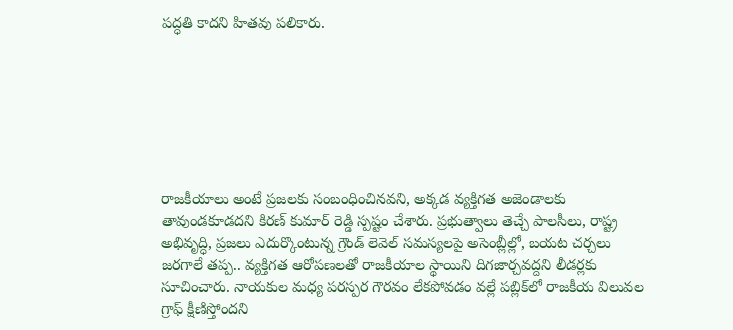పద్ధతి కాదని హితవు పలికారు.







రాజకీయాలు అంటే ప్రజలకు సంబంధించినవని, అక్కడ వ్యక్తిగత అజెండాలకు తావుండకూడదని కిరణ్ కుమార్ రెడ్డి స్పష్టం చేశారు. ప్రభుత్వాలు తెచ్చే పాలసీలు, రాష్ట్ర అభివృద్ధి, ప్రజలు ఎదుర్కొంటున్న గ్రౌండ్ లెవెల్ సమస్యలపై అసెంబ్లీల్లో, బయట చర్చలు జరగాలే తప్ప.. వ్యక్తిగత ఆరోపణలతో రాజకీయాల స్థాయిని దిగజార్చవద్దని లీడర్లకు సూచించారు. నాయకుల మధ్య పరస్పర గౌరవం లేకపోవడం వల్లే పబ్లిక్‌లో రాజకీయ విలువల గ్రాఫ్ క్షీణిస్తోందని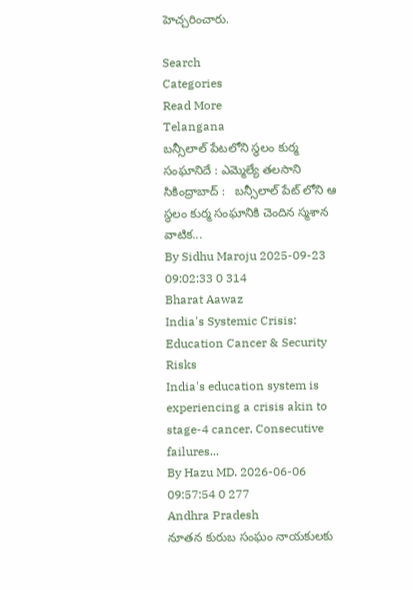హెచ్చరించారు.

Search
Categories
Read More
Telangana
బన్సీలాల్ పేటలోని స్థలం కుర్మ సంఘానిదే : ఎమ్మెల్యే తలసాని
సికింద్రాబాద్ :   బన్సీలాల్ పేట్ లోని ఆ స్థలం కుర్మ సంఘానికి చెందిన స్మశాన వాటిక...
By Sidhu Maroju 2025-09-23 09:02:33 0 314
Bharat Aawaz
India's Systemic Crisis: Education Cancer & Security Risks
India's education system is experiencing a crisis akin to stage-4 cancer. Consecutive failures...
By Hazu MD. 2026-06-06 09:57:54 0 277
Andhra Pradesh
నూతన కురుబ సంఘం నాయకులకు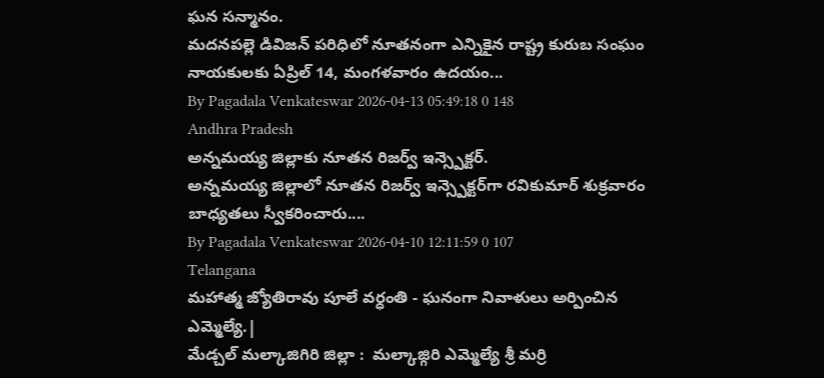ఘన సన్మానం.
మదనపల్లె డివిజన్ పరిధిలో నూతనంగా ఎన్నికైన రాష్ట్ర కురుబ సంఘం నాయకులకు ఏప్రిల్ 14, మంగళవారం ఉదయం...
By Pagadala Venkateswar 2026-04-13 05:49:18 0 148
Andhra Pradesh
అన్నమయ్య జిల్లాకు నూతన రిజర్వ్ ఇన్స్పెక్టర్.
అన్నమయ్య జిల్లాలో నూతన రిజర్వ్ ఇన్స్పెక్టర్‌గా రవికుమార్ శుక్రవారం బాధ్యతలు స్వీకరించారు....
By Pagadala Venkateswar 2026-04-10 12:11:59 0 107
Telangana
మహాత్మ జ్యోతిరావు పూలే వర్ధంతి - ఘనంగా నివాళులు అర్పించిన ఎమ్మెల్యే.|
మేడ్చల్ మల్కాజిగిరి జిల్లా :  మల్కాజ్గిరి ఎమ్మెల్యే శ్రీ మర్రి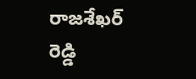రాజశేఖర్ రెడ్డి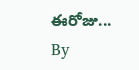ఈరోజు...
By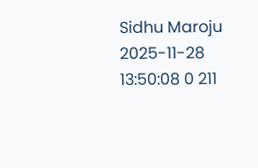Sidhu Maroju 2025-11-28 13:50:08 0 211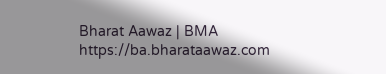Bharat Aawaz | BMA https://ba.bharataawaz.com